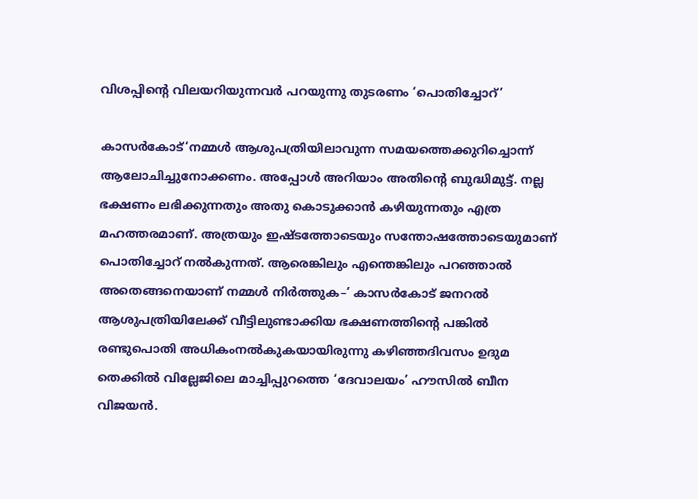വിശപ്പിന്റെ വിലയറിയുന്നവർ പറയുന്നു തുടരണം ‘പൊതിച്ചോറ്’

കാസർകോട്‌‘നമ്മൾ ആശുപത്രിയിലാവുന്ന സമയത്തെക്കുറിച്ചൊന്ന്‌ ആലോചിച്ചുനോക്കണം. അപ്പോൾ അറിയാം അതിന്റെ ബുദ്ധിമുട്ട്‌. നല്ല ഭക്ഷണം ലഭിക്കുന്നതും അതു കൊടുക്കാൻ കഴിയുന്നതും എത്ര മഹത്തരമാണ്‌. അത്രയും ഇഷ്ടത്തോടെയും സന്തോഷത്തോടെയുമാണ്‌ പൊതിച്ചോറ്‌ നൽകുന്നത്‌. ആരെങ്കിലും എന്തെങ്കിലും പറഞ്ഞാൽ അതെങ്ങനെയാണ്‌ നമ്മൾ നിർത്തുക–’ കാസർകോട്‌ ജനറൽ ആശുപത്രിയിലേക്ക്‌ വീട്ടിലുണ്ടാക്കിയ ഭക്ഷണത്തിന്റെ പങ്കിൽ രണ്ടുപൊതി അധികംനൽകുകയായിരുന്നു കഴിഞ്ഞദിവസം ഉദുമ തെക്കിൽ വില്ലേജിലെ മാച്ചിപ്പുറത്തെ ‘ദേവാലയം’ ഹ‍ൗസിൽ ബീന വിജയൻ.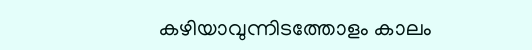കഴിയാവുന്നിടത്തോളം കാലം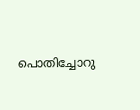പൊതിച്ചോറു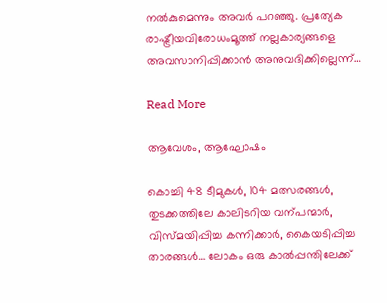നൽകുമെന്നും അവർ പറഞ്ഞു. പ്രത്യേക രാഷ്ട്രീയവിരോധംമൂത്ത്‌ നല്ലകാര്യങ്ങളെ അവസാനിപ്പിക്കാൻ അനുവദിക്കില്ലെന്ന്‌…

Read More

ആവേശം, ആഘോഷം

കൊച്ചി 48 ടീമുകൾ, 104 മത്സരങ്ങൾ, തുടക്കത്തിലേ കാലിടറിയ വന്പന്മാർ, വിസ്മയിപ്പിച്ച കന്നിക്കാർ, കൈയടിപ്പിച്ച താരങ്ങൾ… ലോകം ഒരു കാൽപ്പന്തിലേക്ക്‌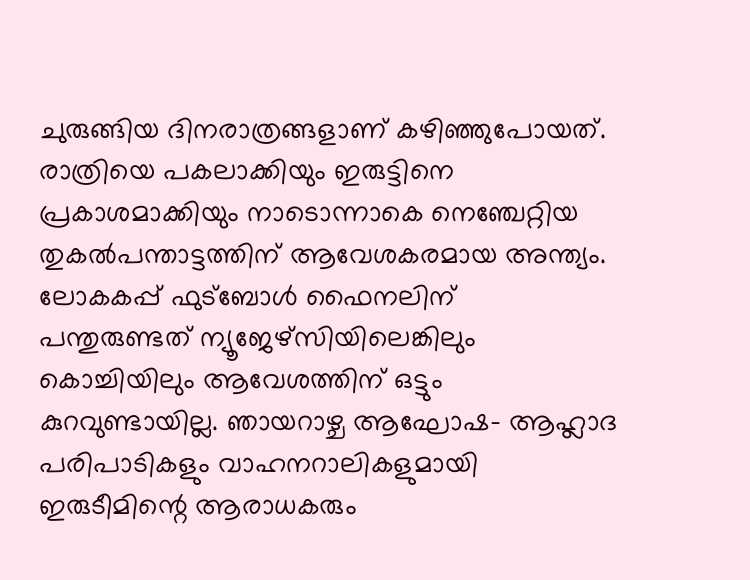ചുരുങ്ങിയ ദിനരാത്രങ്ങളാണ്‌ കഴിഞ്ഞുപോയത്‌. രാത്രിയെ പകലാക്കിയും ഇരുട്ടിനെ പ്രകാശമാക്കിയും നാടൊന്നാകെ നെഞ്ചേറ്റിയ തുകൽപന്താട്ടത്തിന്‌ ആവേശകരമായ അന്ത്യം. ലോകകപ്പ്‌ ഫുട്‌ബോൾ ഫൈനലിന്‌ പന്തുരുണ്ടത്‌ ന്യൂജേഴ്‌സിയിലെങ്കിലും കൊച്ചിയിലും ആവേശത്തിന്‌ ഒട്ടും കുറവുണ്ടായില്ല. ഞായറാഴ്ച ആഘോഷ– ആഹ്ലാദ പരിപാടികളും വാഹനറാലികളുമായി ഇരുടീമിന്റെ ആരാധകരും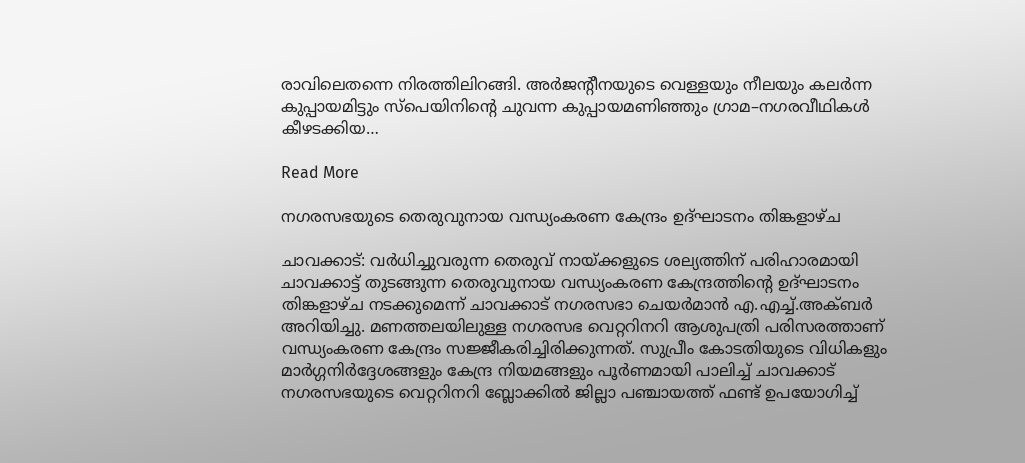രാവിലെതന്നെ നിരത്തിലിറങ്ങി. അർജന്റീനയുടെ വെള്ളയും നീലയും കലർന്ന കുപ്പായമിട്ടും സ്‌പെയിനിന്റെ ചുവന്ന കുപ്പായമണിഞ്ഞും ഗ്രാമ–നഗരവീഥികൾ കീഴടക്കിയ…

Read More

നഗരസഭയുടെ തെരുവുനായ വന്ധ്യംകരണ കേന്ദ്രം ഉദ്ഘാടനം തിങ്കളാഴ്ച

ചാവക്കാട്: വര്‍ധിച്ചുവരുന്ന തെരുവ് നായ്ക്കളുടെ ശല്യത്തിന് പരിഹാരമായി ചാവക്കാട്ട് തുടങ്ങുന്ന തെരുവുനായ വന്ധ്യംകരണ കേന്ദ്രത്തിന്റെ ഉദ്ഘാടനം തിങ്കളാഴ്ച നടക്കുമെന്ന് ചാവക്കാട് നഗരസഭാ ചെയര്‍മാന്‍ എ.എച്ച്.അക്ബര്‍ അറിയിച്ചു. മണത്തലയിലുള്ള നഗരസഭ വെറ്ററിനറി ആശുപത്രി പരിസരത്താണ് വന്ധ്യംകരണ കേന്ദ്രം സജ്ജീകരിച്ചിരിക്കുന്നത്. സുപ്രീം കോടതിയുടെ വിധികളും മാര്‍ഗ്ഗനിര്‍ദ്ദേശങ്ങളും കേന്ദ്ര നിയമങ്ങളും പൂര്‍ണമായി പാലിച്ച് ചാവക്കാട് നഗരസഭയുടെ വെറ്ററിനറി ബ്ലോക്കില്‍ ജില്ലാ പഞ്ചായത്ത് ഫണ്ട് ഉപയോഗിച്ച്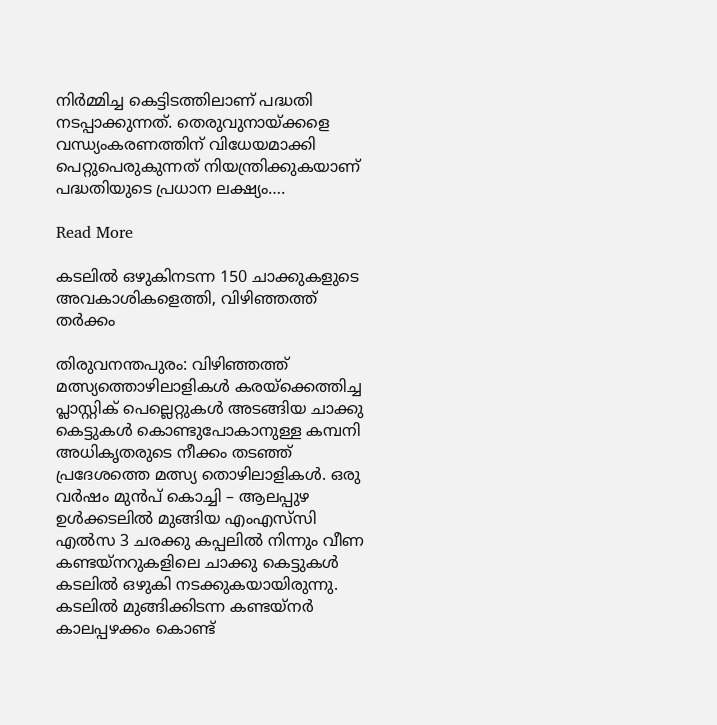നിര്‍മ്മിച്ച കെട്ടിടത്തിലാണ് പദ്ധതി നടപ്പാക്കുന്നത്. തെരുവുനായ്ക്കളെ വന്ധ്യംകരണത്തിന് വിധേയമാക്കി പെറ്റുപെരുകുന്നത് നിയന്ത്രിക്കുകയാണ് പദ്ധതിയുടെ പ്രധാന ലക്ഷ്യം….

Read More

കടലിൽ ഒഴുകിനടന്ന 150 ചാക്കുകളുടെ അവകാശികളെത്തി, വിഴിഞ്ഞത്ത് തർക്കം

തിരുവനന്തപുരം: വിഴിഞ്ഞത്ത് മത്സ്യത്തൊഴിലാളികൾ കരയ്ക്കെത്തിച്ച പ്ലാസ്റ്റിക് പെല്ലെറ്റുകൾ അടങ്ങിയ ചാക്കു കെട്ടുകൾ കൊണ്ടുപോകാനുള്ള കമ്പനി അധികൃതരുടെ നീക്കം തടഞ്ഞ് പ്രദേശത്തെ മത്സ്യ തൊഴിലാളികൾ. ഒരു വർഷം മുൻപ് കൊച്ചി – ആലപ്പുഴ ഉൾക്കടലിൽ മുങ്ങിയ എംഎസ്‌സി എൽസ 3 ചരക്കു കപ്പലിൽ നിന്നും വീണ കണ്ടയ്നറുകളിലെ ചാക്കു കെട്ടുകൾ കടലിൽ ഒഴുകി നടക്കുകയായിരുന്നു. കടലിൽ മുങ്ങിക്കിടന്ന കണ്ടയ്നർ കാലപ്പഴക്കം കൊണ്ട്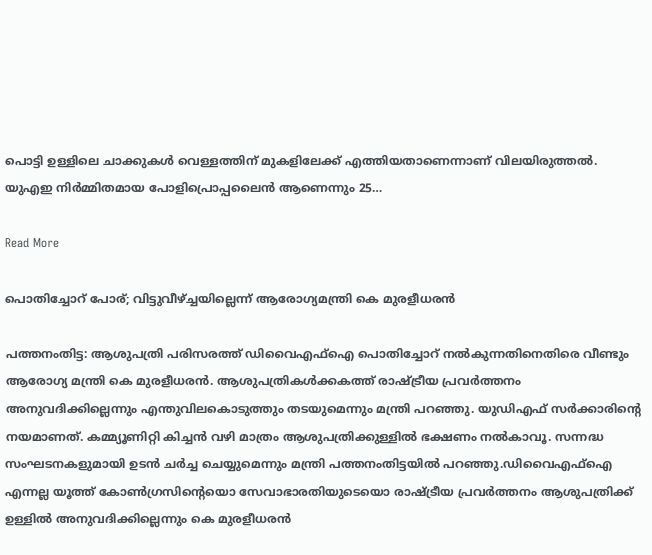പൊട്ടി ഉള്ളിലെ ചാക്കുകൾ വെള്ളത്തിന് മുകളിലേക്ക് എത്തിയതാണെന്നാണ് വിലയിരുത്തൽ. യുഎഇ നിർമ്മിതമായ പോളിപ്രൊപ്പലൈൻ ആണെന്നും 25…

Read More

പൊതിച്ചോറ് പോര്; വിട്ടുവീഴ്ച്ചയില്ലെന്ന് ആരോഗ്യമന്ത്രി കെ മുരളീധരൻ

പത്തനംതിട്ട: ആശുപത്രി പരിസരത്ത് ഡിവൈഎഫ്ഐ പൊതിച്ചോറ് നൽകുന്നതിനെതിരെ വീണ്ടും ആരോഗ്യ മന്ത്രി കെ മുരളീധരൻ. ആശുപത്രികൾക്കകത്ത് രാഷ്ട്രീയ പ്രവർത്തനം അനുവദിക്കില്ലെന്നും എന്തുവിലകൊടുത്തും തടയുമെന്നും മന്ത്രി പറഞ്ഞു. യുഡിഎഫ് സർക്കാരിന്റെ നയമാണത്. കമ്മ്യൂണിറ്റി കിച്ചൻ വഴി മാത്രം ആശുപത്രിക്കുള്ളിൽ ഭക്ഷണം നൽകാവൂ. സന്നദ്ധ സംഘടനകളുമായി ഉടൻ ചർച്ച ചെയ്യുമെന്നും മന്ത്രി പത്തനംതിട്ടയിൽ പറഞ്ഞു.ഡിവൈഎഫ്ഐ എന്നല്ല യൂത്ത് കോൺഗ്രസിന്റെയൊ സേവാഭാരതിയുടെയൊ രാഷ്ട്രീയ പ്രവർത്തനം ആശുപത്രിക്ക് ഉള്ളിൽ അനുവദിക്കില്ലെന്നും കെ മുരളീധരൻ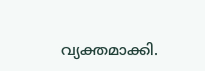വ്യക്തമാക്കി.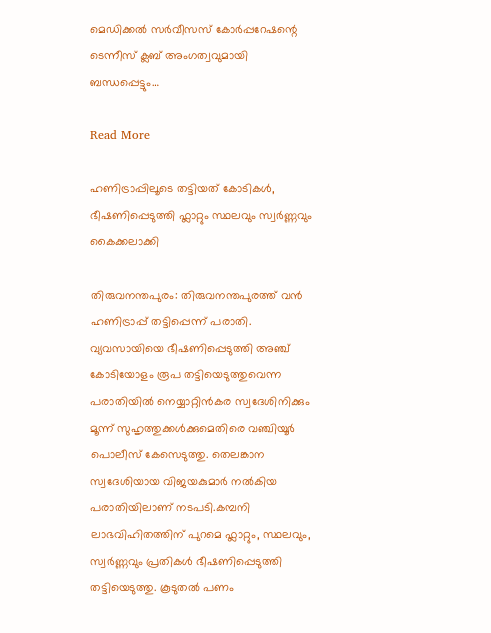മെഡിക്കൽ സർവീസസ് കോർപ്പറേഷന്റെ ടെന്നീസ് ക്ലബ് അംഗത്വവുമായി ബന്ധപ്പെട്ടും…

Read More

ഹണിട്രാപ്പിലൂടെ തട്ടിയത് കോടികള്‍, ഭീഷണിപ്പെടുത്തി ഫ്ലാറ്റും സ്ഥലവും സ്വർണ്ണവും കൈക്കലാക്കി

തിരുവനന്തപുരം: തിരുവനന്തപുരത്ത് വൻ ഹണിട്രാപ്പ് തട്ടിപ്പെന്ന് പരാതി. വ്യവസായിയെ ഭീഷണിപ്പെടുത്തി അഞ്ച് കോടിയോളം രൂപ തട്ടിയെടുത്തുവെന്ന പരാതിയിൽ നെയ്യാറ്റിൻകര സ്വദേശിനിക്കും മൂന്ന് സുഹൃത്തുക്കൾക്കുമെതിരെ വഞ്ചിയൂർ പൊലീസ് കേസെടുത്തു. തെലങ്കാന സ്വദേശിയായ വിജയകുമാർ നൽകിയ പരാതിയിലാണ് നടപടി.കമ്പനി ലാഭവിഹിതത്തിന് പുറമെ ഫ്ലാറ്റും, സ്ഥലവും, സ്വർണ്ണവും പ്രതികൾ ഭീഷണിപ്പെടുത്തി തട്ടിയെടുത്തു. കൂടുതൽ പണം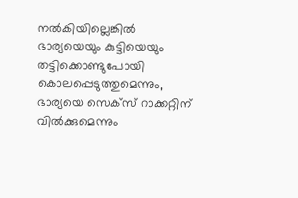നൽകിയില്ലെങ്കിൽ ഭാര്യയെയും കുട്ടിയെയും തട്ടിക്കൊണ്ടുപോയി കൊലപ്പെടുത്തുമെന്നും, ഭാര്യയെ സെക്സ് റാക്കറ്റിന് വിൽക്കുമെന്നും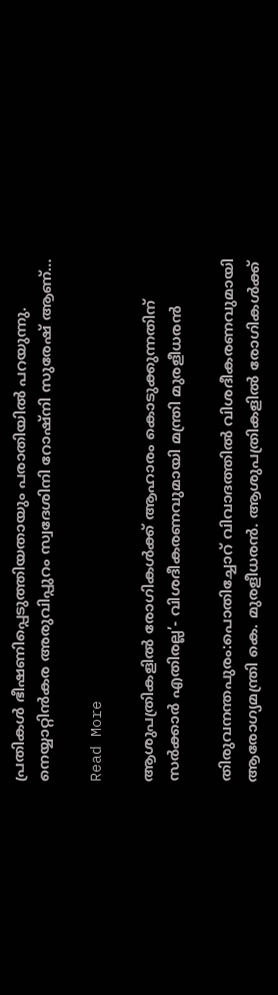പ്രതികൾ ഭീഷണിപ്പെടുത്തിയതായും പരാതിയില്‍ പറയുന്നു. നെയ്യാറ്റിൻകര അരുവിപ്പുറം സ്വദേശിനി റോഷ്നി സുരേഷ് ആണ്…

Read More

ആശുപത്രികളിൽ രോഗികൾക്ക് ആഹാരം കൊടുക്കുന്നതിന് സർക്കാർ എതിരല്ല’- വിശദീകരണവുമായി മന്ത്രി മുരളീധരൻ

തിരുവനന്തപുരം:പൊതിച്ചോറ് വിവാദത്തിൽ വിശദീകരണവുമായി ആരോഗ്യമന്ത്രി കെ. മുരളീധരൻ. ആശുപത്രികളിൽ രോഗികൾക്ക്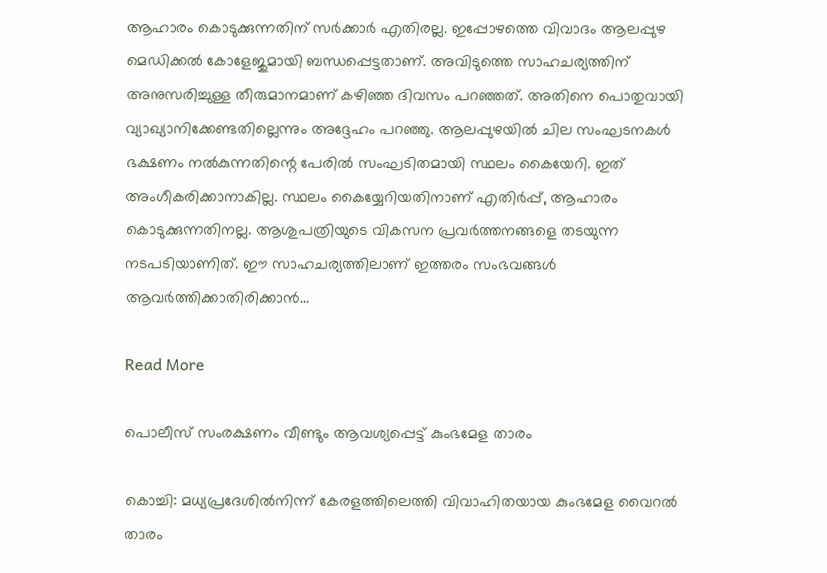ആഹാരം കൊടുക്കുന്നതിന് സർക്കാർ എതിരല്ല. ഇപ്പോഴത്തെ വിവാദം ആലപ്പുഴ മെഡിക്കൽ കോളേജുമായി ബന്ധപ്പെട്ടതാണ്. അവിടുത്തെ സാഹചര്യത്തിന് അനുസരിച്ചുള്ള തീരുമാനമാണ് കഴിഞ്ഞ ദിവസം പറഞ്ഞത്. അതിനെ പൊതുവായി വ്യാഖ്യാനിക്കേണ്ടതില്ലെന്നും അദ്ദേഹം പറഞ്ഞു. ആലപ്പുഴയിൽ ചില സംഘടനകൾ ഭക്ഷണം നൽകുന്നതിന്റെ പേരിൽ സംഘടിതമായി സ്ഥലം കൈയേറി. ഇത് അംഗീകരിക്കാനാകില്ല. സ്ഥലം കൈയ്യേറിയതിനാണ് എതിർപ്പ്, ആഹാരം കൊടുക്കുന്നതിനല്ല. ആശുപത്രിയുടെ വികസന പ്രവർത്തനങ്ങളെ തടയുന്ന നടപടിയാണിത്. ഈ സാഹചര്യത്തിലാണ് ഇത്തരം സംഭവങ്ങൾ ആവർത്തിക്കാതിരിക്കാൻ…

Read More

പൊലീസ്‌ സംരക്ഷണം വീണ്ടും ആവശ്യപ്പെട്ട്‌ കുംഭമേള താരം

കൊച്ചി: മധ്യപ്രദേശിൽനിന്ന്‌ കേരളത്തിലെത്തി വിവാഹിതയായ കുംഭമേള വൈറൽ താരം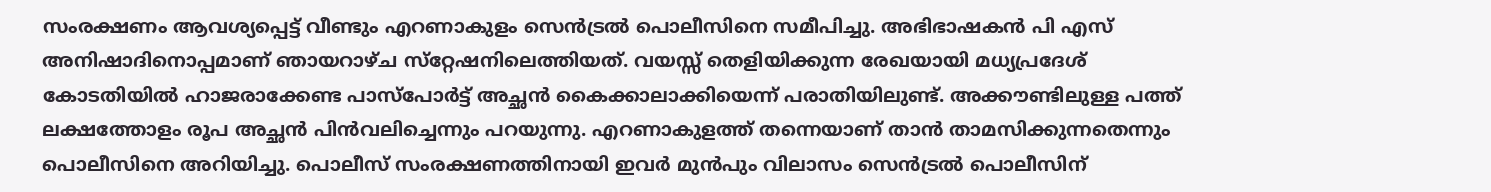സംരക്ഷണം ആവശ്യപ്പെട്ട്‌ വീണ്ടും എറണാകുളം സെൻട്രൽ പൊലീസിനെ സമീപിച്ചു. അഭിഭാഷകൻ പി എസ്‌ അനിഷാദിനൊപ്പമാണ്‌ ഞായറാഴ്‌ച സ്‌റ്റേഷനിലെത്തിയത്‌. വയസ്സ്‌ തെളിയിക്കുന്ന രേഖയായി മധ്യപ്രദേശ്‌ കോടതിയിൽ ഹാജരാക്കേണ്ട പാസ്‌പോർട്ട്‌ അച്ഛൻ കൈക്കാലാക്കിയെന്ന്‌ പരാതിയിലുണ്ട്‌. അക്ക‍ൗണ്ടിലുള്ള പത്ത്‌ ലക്ഷത്തോളം രൂപ അച്ഛൻ പിൻവലിച്ചെന്നും പറയുന്നു. എറണാകുളത്ത്‌ തന്നെയാണ്‌ താൻ താമസിക്കുന്നതെന്നും പൊലീസിനെ അറിയിച്ചു. പൊലീസ്‌ സംരക്ഷണത്തിനായി ഇവർ മുൻപും വിലാസം സെൻട്രൽ പൊലീസിന്‌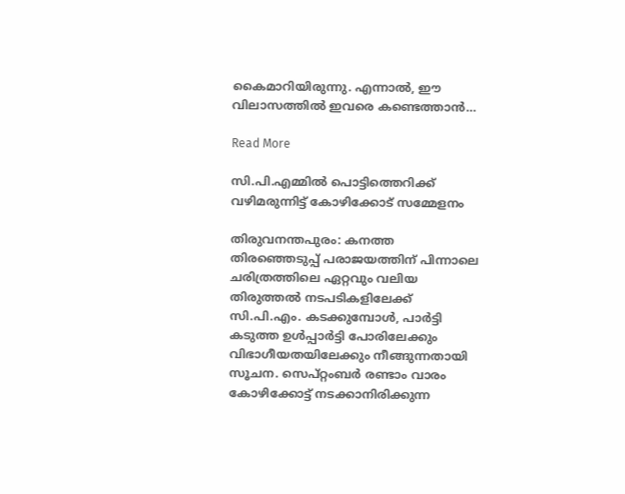കൈമാറിയിരുന്നു. എന്നാൽ, ഇ‍ൗ വിലാസത്തിൽ ഇവരെ കണ്ടെത്താൻ…

Read More

സി.പി.എമ്മില്‍ പൊട്ടിത്തെറിക്ക് വഴിമരുന്നിട്ട് കോഴിക്കോട് സമ്മേളനം

തിരുവനന്തപുരം: കനത്ത തിരഞ്ഞെടുപ്പ് പരാജയത്തിന് പിന്നാലെ ചരിത്രത്തിലെ ഏറ്റവും വലിയ തിരുത്തല്‍ നടപടികളിലേക്ക് സി.പി.എം. കടക്കുമ്പോള്‍, പാര്‍ട്ടി കടുത്ത ഉള്‍പ്പാര്‍ട്ടി പോരിലേക്കും വിഭാഗീയതയിലേക്കും നീങ്ങുന്നതായി സൂചന. സെപ്റ്റംബര്‍ രണ്ടാം വാരം കോഴിക്കോട്ട് നടക്കാനിരിക്കുന്ന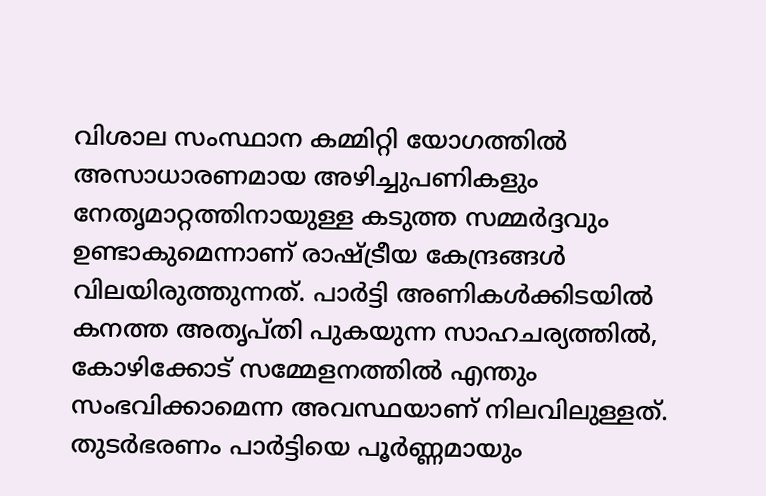വിശാല സംസ്ഥാന കമ്മിറ്റി യോഗത്തില്‍ അസാധാരണമായ അഴിച്ചുപണികളും നേതൃമാറ്റത്തിനായുള്ള കടുത്ത സമ്മര്‍ദ്ദവും ഉണ്ടാകുമെന്നാണ് രാഷ്ട്രീയ കേന്ദ്രങ്ങള്‍ വിലയിരുത്തുന്നത്. പാര്‍ട്ടി അണികള്‍ക്കിടയില്‍ കനത്ത അതൃപ്തി പുകയുന്ന സാഹചര്യത്തില്‍, കോഴിക്കോട് സമ്മേളനത്തില്‍ എന്തും സംഭവിക്കാമെന്ന അവസ്ഥയാണ് നിലവിലുള്ളത്. തുടര്‍ഭരണം പാര്‍ട്ടിയെ പൂര്‍ണ്ണമായും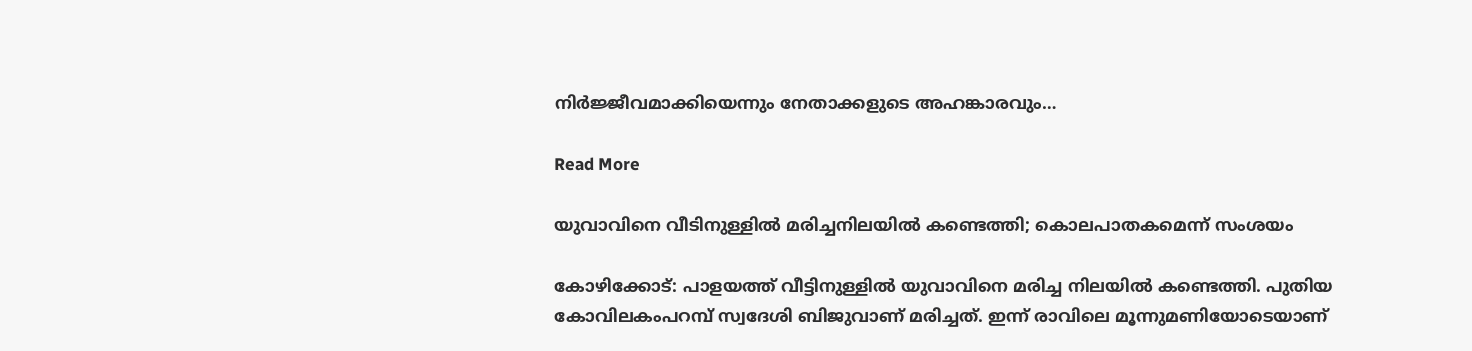നിര്‍ജ്ജീവമാക്കിയെന്നും നേതാക്കളുടെ അഹങ്കാരവും…

Read More

യുവാവിനെ വീടിനുള്ളിൽ മരിച്ചനിലയിൽ കണ്ടെത്തി; കൊലപാതകമെന്ന് സംശയം

കോഴിക്കോട്: പാളയത്ത് വീട്ടിനുള്ളിൽ യുവാവിനെ മരിച്ച നിലയിൽ കണ്ടെത്തി. പുതിയ കോവിലകംപറമ്പ് സ്വദേശി ബിജുവാണ് മരിച്ചത്. ഇന്ന് രാവിലെ മൂന്നുമണിയോടെയാണ്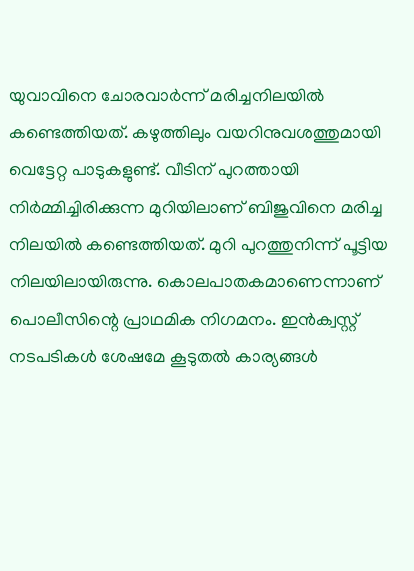യുവാവിനെ ചോരവാർന്ന് മരിച്ചനിലയിൽ കണ്ടെത്തിയത്. കഴുത്തിലും വയറിനുവശത്തുമായി വെട്ടേറ്റ പാടുകളുണ്ട്. വീടിന് പുറത്തായി നിർമ്മിച്ചിരിക്കുന്ന മുറിയിലാണ് ബിജുവിനെ മരിച്ച നിലയിൽ കണ്ടെത്തിയത്. മുറി പുറത്തുനിന്ന് പൂട്ടിയ നിലയിലായിരുന്നു. കൊലപാതകമാണെന്നാണ് പൊലീസിന്റെ പ്രാഥമിക നിഗമനം. ഇൻക്വസ്റ്റ് നടപടികൾ ശേഷമേ കൂടുതൽ കാര്യങ്ങൾ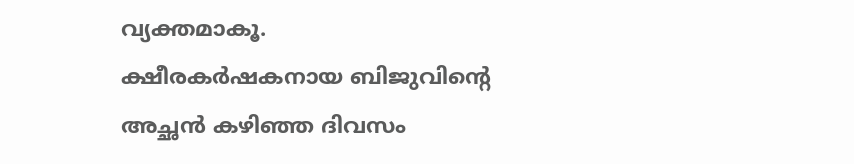വ്യക്തമാകൂ.     ക്ഷീരകർഷകനായ ബിജുവിന്റെ അച്ഛൻ കഴിഞ്ഞ ദിവസം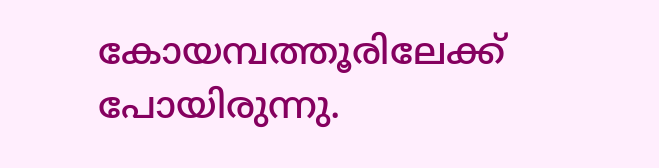കോയമ്പത്തൂരിലേക്ക് പോയിരുന്നു.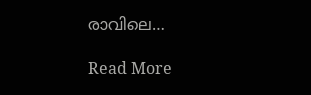രാവിലെ…

Read More